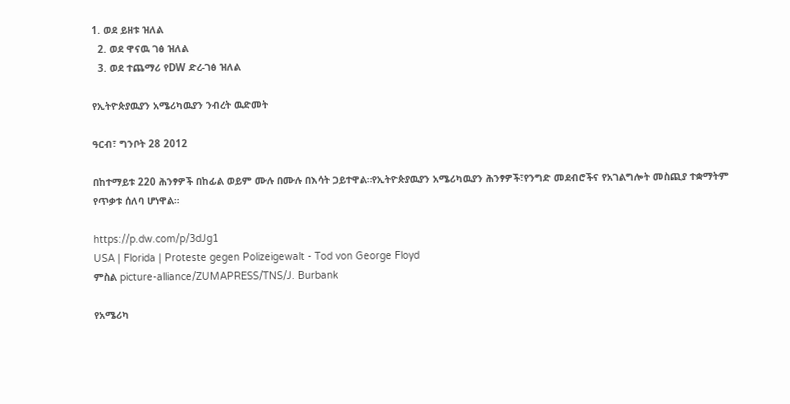1. ወደ ይዘቱ ዝለል
  2. ወደ ዋናዉ ገፅ ዝለል
  3. ወደ ተጨማሪ የDW ድረ-ገፅ ዝለል

የኢትዮጵያዉያን አሜሪካዉያን ንብረት ዉድመት

ዓርብ፣ ግንቦት 28 2012

በከተማይቱ 220 ሕንፃዎች በከፊል ወይም ሙሉ በሙሉ በእሳት ጋይተዋል።የኢትዮጵያዉያን አሜሪካዉያን ሕንፃዎች፣የንግድ መደብሮችና የአገልግሎት መስጪያ ተቋማትም የጥቃቱ ሰለባ ሆነዋል።

https://p.dw.com/p/3dJg1
USA | Florida | Proteste gegen Polizeigewalt - Tod von George Floyd
ምስል picture-alliance/ZUMAPRESS/TNS/J. Burbank

የአሜሪካ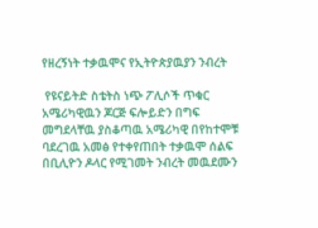የዘረኝነት ተቃዉሞና የኢትዮጵያዉያን ንብረት

 የዩናይትድ ስቴትስ ነጭ ፖሊሶች ጥቁር አሜሪካዊዉን ጆርጅ ፍሎይድን በግፍ መግደላቸዉ ያስቆጣዉ አሜሪካዊ በየከተሞቹ ባደረገዉ አመፅ የተቀየጠበት ተቃዉሞ ሰልፍ በቢሊዮን ዶላር የሚገመት ንብረት መዉደሙን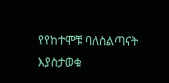የየከተሞቹ ባለስልጣናት እያስታወቁ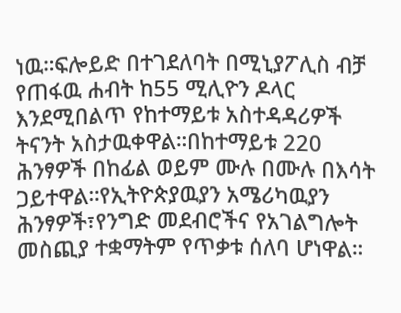ነዉ።ፍሎይድ በተገደለባት በሚኒያፖሊስ ብቻ የጠፋዉ ሐብት ከ55 ሚሊዮን ዶላር እንደሚበልጥ የከተማይቱ አስተዳዳሪዎች ትናንት አስታዉቀዋል።በከተማይቱ 220 ሕንፃዎች በከፊል ወይም ሙሉ በሙሉ በእሳት ጋይተዋል።የኢትዮጵያዉያን አሜሪካዉያን ሕንፃዎች፣የንግድ መደብሮችና የአገልግሎት መስጪያ ተቋማትም የጥቃቱ ሰለባ ሆነዋል።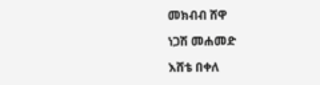መክብብ ሸዋ

ነጋሽ መሐመድ

እሸቴ በቀለ